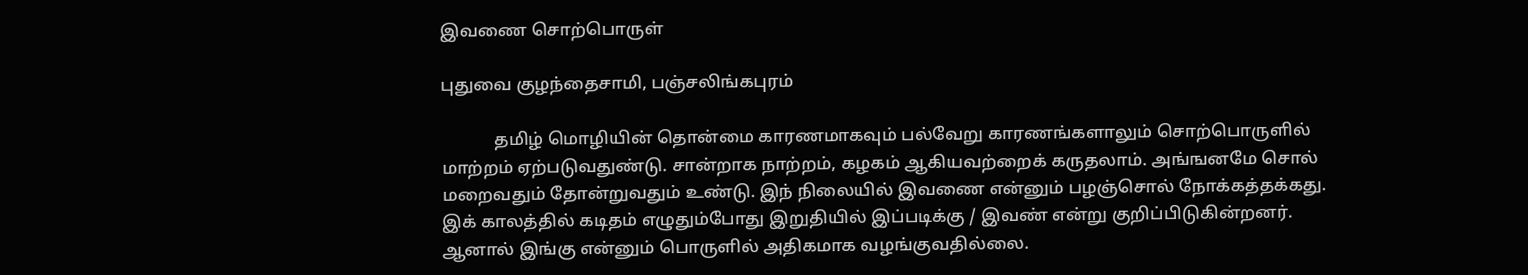இவணை சொற்பொருள்

புதுவை குழந்தைசாமி, பஞ்சலிங்கபுரம்

            தமிழ் மொழியின் தொன்மை காரணமாகவும் பல்வேறு காரணங்களாலும் சொற்பொருளில் மாற்றம் ஏற்படுவதுண்டு. சான்றாக நாற்றம், கழகம் ஆகியவற்றைக் கருதலாம். அங்ஙனமே சொல் மறைவதும் தோன்றுவதும் உண்டு. இந் நிலையில் இவணை என்னும் பழஞ்சொல் நோக்கத்தக்கது. இக் காலத்தில் கடிதம் எழுதும்போது இறுதியில் இப்படிக்கு / இவண் என்று குறிப்பிடுகின்றனர். ஆனால் இங்கு என்னும் பொருளில் அதிகமாக வழங்குவதில்லை.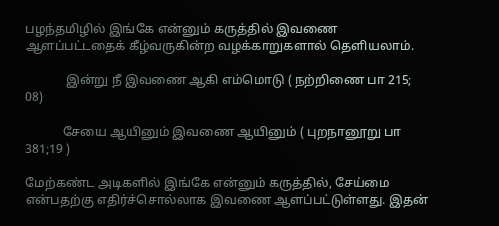பழந்தமிழில் இங்கே என்னும் கருத்தில் இவணை ஆளப்பட்டதைக் கீழ்வருகின்ற வழக்காறுகளால் தெளியலாம்.

             இன்று நீ இவணை ஆகி எம்மொடு ( நற்றிணை பா 215; 08)

            சேயை ஆயினும் இவணை ஆயினும் ( புறநானூறு பா 381;19 )

மேற்கண்ட அடிகளில் இங்கே என்னும் கருத்தில், சேய்மை என்பதற்கு எதிர்ச்சொல்லாக இவணை ஆளப்பட்டுள்ளது. இதன்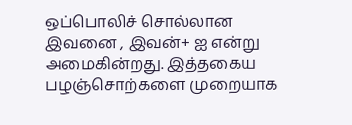ஒப்பொலிச் சொல்லான இவனை , இவன்+ ஐ என்று அமைகின்றது. இத்தகைய பழஞ்சொற்களை முறையாக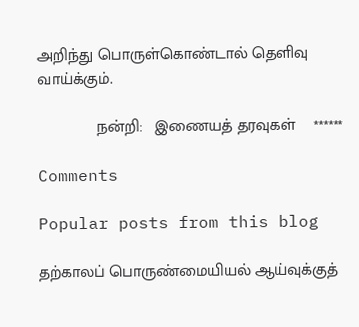அறிந்து பொருள்கொண்டால் தெளிவு வாய்க்கும்.

             நன்றி:   இணையத் தரவுகள்    ******

Comments

Popular posts from this blog

தற்காலப் பொருண்மையியல் ஆய்வுக்குத்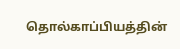தொல்காப்பியத்தின்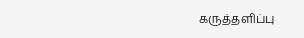கருத்தளிப்பு